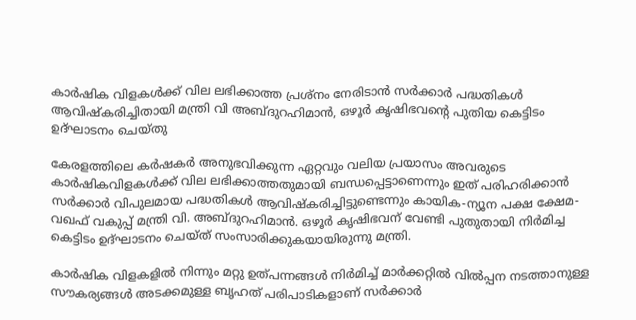കാര്‍ഷിക വിളകള്‍ക്ക് വില ലഭിക്കാത്ത പ്രശ്‌നം നേരിടാന്‍ സര്‍ക്കാര്‍ പദ്ധതികള്‍ ആവിഷ്‌കരിച്ചിതായി മന്ത്രി വി അബ്ദുറഹിമാന്‍, ഒഴൂര്‍ കൃഷിഭവന്റെ പുതിയ കെട്ടിടം ഉദ്ഘാടനം ചെയ്തു

കേരളത്തിലെ കര്‍ഷകര്‍ അനുഭവിക്കുന്ന ഏറ്റവും വലിയ പ്രയാസം അവരുടെ കാര്‍ഷികവിളകള്‍ക്ക് വില ലഭിക്കാത്തതുമായി ബന്ധപ്പെട്ടാണെന്നും ഇത് പരിഹരിക്കാന്‍ സര്‍ക്കാര്‍ വിപുലമായ പദ്ധതികള്‍ ആവിഷ്‌കരിച്ചിട്ടുണ്ടെന്നും കായിക-ന്യൂന പക്ഷ ക്ഷേമ-വഖഫ് വകുപ്പ് മന്ത്രി വി. അബ്ദുറഹിമാന്‍. ഒഴൂര്‍ കൃഷിഭവന് വേണ്ടി പുതുതായി നിര്‍മിച്ച കെട്ടിടം ഉദ്ഘാടനം ചെയ്ത് സംസാരിക്കുകയായിരുന്നു മന്ത്രി.

കാര്‍ഷിക വിളകളില്‍ നിന്നും മറ്റു ഉത്പന്നങ്ങള്‍ നിര്‍മിച്ച് മാര്‍ക്കറ്റില്‍ വില്‍പ്പന നടത്താനുള്ള സൗകര്യങ്ങള്‍ അടക്കമുള്ള ബൃഹത് പരിപാടികളാണ് സര്‍ക്കാര്‍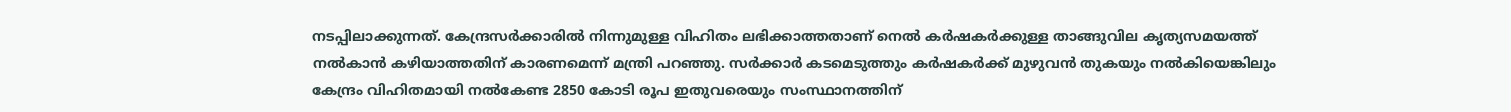നടപ്പിലാക്കുന്നത്. കേന്ദ്രസര്‍ക്കാരില്‍ നിന്നുമുള്ള വിഹിതം ലഭിക്കാത്തതാണ് നെല്‍ കര്‍ഷകര്‍ക്കുള്ള താങ്ങുവില കൃത്യസമയത്ത് നല്‍കാന്‍ കഴിയാത്തതിന് കാരണമെന്ന് മന്ത്രി പറഞ്ഞു. സര്‍ക്കാര്‍ കടമെടുത്തും കര്‍ഷകര്‍ക്ക് മുഴുവന്‍ തുകയും നല്‍കിയെങ്കിലും കേന്ദ്രം വിഹിതമായി നല്‍കേണ്ട 2850 കോടി രൂപ ഇതുവരെയും സംസ്ഥാനത്തിന്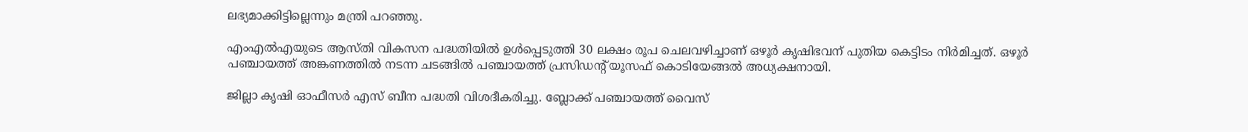ലഭ്യമാക്കിട്ടില്ലെന്നും മന്ത്രി പറഞ്ഞു.

എംഎല്‍എയുടെ ആസ്തി വികസന പദ്ധതിയില്‍ ഉള്‍പ്പെടുത്തി 30 ലക്ഷം രൂപ ചെലവഴിച്ചാണ് ഒഴൂര്‍ കൃഷിഭവന് പുതിയ കെട്ടിടം നിര്‍മിച്ചത്. ഒഴൂര്‍ പഞ്ചായത്ത് അങ്കണത്തില്‍ നടന്ന ചടങ്ങില്‍ പഞ്ചായത്ത് പ്രസിഡന്റ് യൂസഫ് കൊടിയേങ്ങല്‍ അധ്യക്ഷനായി.

ജില്ലാ കൃഷി ഓഫീസര്‍ എസ് ബീന പദ്ധതി വിശദീകരിച്ചു. ബ്ലോക്ക് പഞ്ചായത്ത് വൈസ്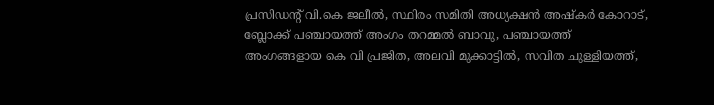പ്രസിഡന്റ് വി.കെ ജലീല്‍, സ്ഥിരം സമിതി അധ്യക്ഷന്‍ അഷ്‌കര്‍ കോറാട്, ബ്ലോക്ക് പഞ്ചായത്ത് അംഗം തറമ്മല്‍ ബാവു, പഞ്ചായത്ത് അംഗങ്ങളായ കെ വി പ്രജിത, അലവി മുക്കാട്ടില്‍, സവിത ചുള്ളിയത്ത്,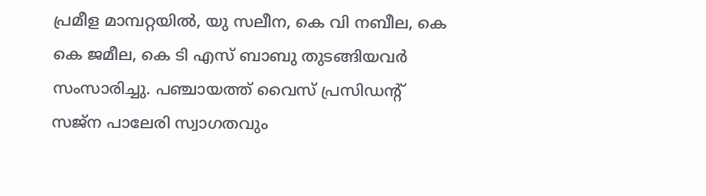പ്രമീള മാമ്പറ്റയില്‍, യു സലീന, കെ വി നബീല, കെ കെ ജമീല, കെ ടി എസ് ബാബു തുടങ്ങിയവര്‍ സംസാരിച്ചു. പഞ്ചായത്ത് വൈസ് പ്രസിഡന്റ് സജ്‌ന പാലേരി സ്വാഗതവും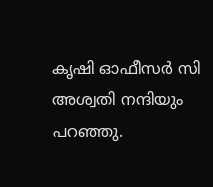കൃഷി ഓഫീസര്‍ സി അശ്വതി നന്ദിയും പറഞ്ഞു.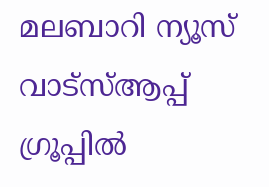മലബാറി ന്യൂസ് വാട്‌സ്ആപ്പ് ഗ്രൂപ്പില്‍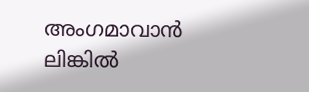അംഗമാവാന്‍
ലിങ്കില്‍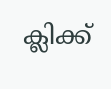ക്ലിക്ക്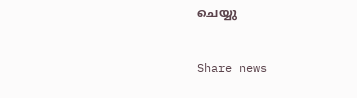ചെയ്യു


Share news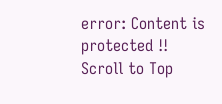error: Content is protected !!
Scroll to Top